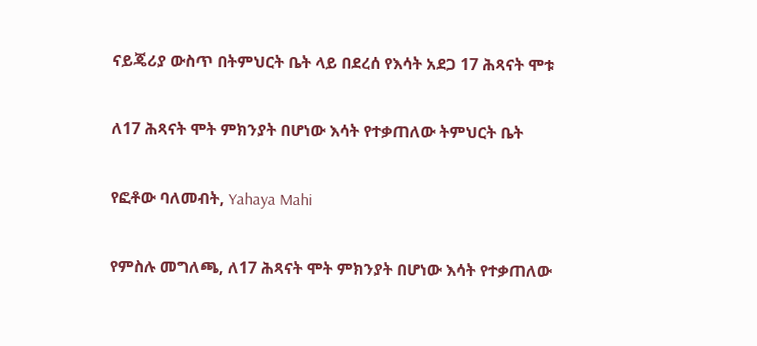ናይጄሪያ ውስጥ በትምህርት ቤት ላይ በደረሰ የእሳት አደጋ 17 ሕጻናት ሞቱ

ለ17 ሕጻናት ሞት ምክንያት በሆነው እሳት የተቃጠለው ትምህርት ቤት

የፎቶው ባለመብት, Yahaya Mahi

የምስሉ መግለጫ, ለ17 ሕጻናት ሞት ምክንያት በሆነው እሳት የተቃጠለው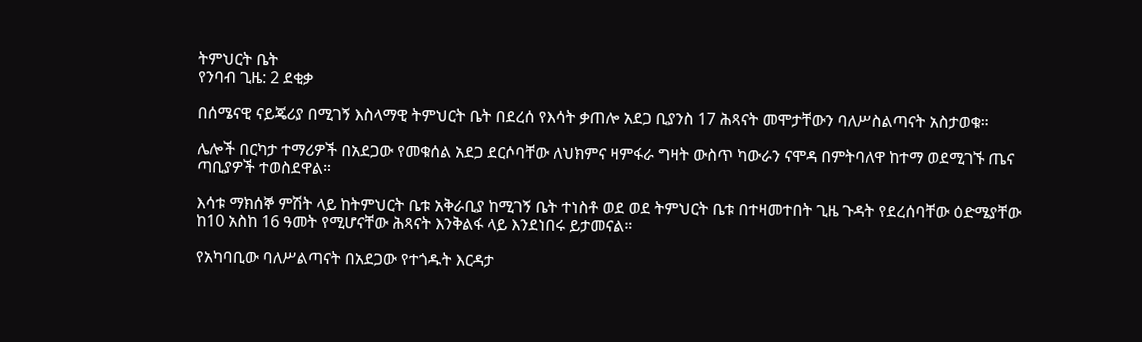ትምህርት ቤት
የንባብ ጊዜ: 2 ደቂቃ

በሰሜናዊ ናይጄሪያ በሚገኝ እስላማዊ ትምህርት ቤት በደረሰ የእሳት ቃጠሎ አደጋ ቢያንስ 17 ሕጻናት መሞታቸውን ባለሥስልጣናት አስታወቁ።

ሌሎች በርካታ ተማሪዎች በአደጋው የመቁሰል አደጋ ደርሶባቸው ለህክምና ዛምፋራ ግዛት ውስጥ ካውራን ናሞዳ በምትባለዋ ከተማ ወደሚገኙ ጤና ጣቢያዎች ተወስደዋል።

እሳቱ ማክሰኞ ምሽት ላይ ከትምህርት ቤቱ አቅራቢያ ከሚገኝ ቤት ተነስቶ ወደ ወደ ትምህርት ቤቱ በተዛመተበት ጊዜ ጉዳት የደረሰባቸው ዕድሜያቸው ከ10 አስከ 16 ዓመት የሚሆናቸው ሕጻናት እንቅልፋ ላይ እንደነበሩ ይታመናል።

የአካባቢው ባለሥልጣናት በአደጋው የተጎዱት እርዳታ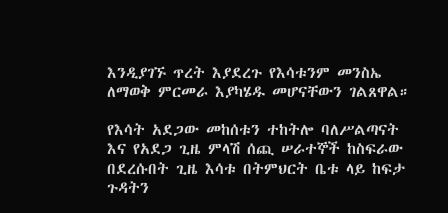እንዲያገኙ ጥረት እያደረጉ የእሳቱንም መንስኤ ለማወቅ ምርመራ እያካሄዱ መሆናቸውን ገልጸዋል።

የእሳት አደጋው መከሰቱን ተከትሎ ባለሥልጣናት እና የአደጋ ጊዜ ምላሽ ሰጪ ሠራተኞች ከስፍራው በደረሱበት ጊዜ እሳቱ በትምህርት ቤቱ ላይ ከፍታ ጉዳትን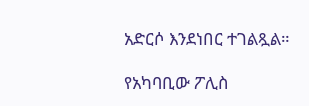አድርሶ እንደነበር ተገልጿል።

የአካባቢው ፖሊስ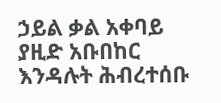ኃይል ቃል አቀባይ ያዚድ አቡበከር እንዳሉት ሕብረተሰቡ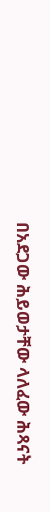በአደጋው ሕይወታቸው ላለፈው ሕጻናት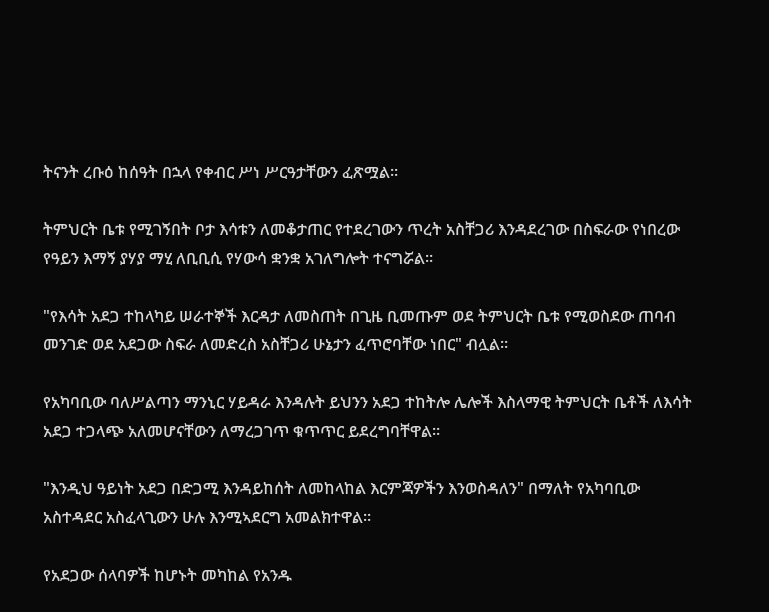ትናንት ረቡዕ ከሰዓት በኋላ የቀብር ሥነ ሥርዓታቸውን ፈጽሟል።

ትምህርት ቤቱ የሚገኝበት ቦታ እሳቱን ለመቆታጠር የተደረገውን ጥረት አስቸጋሪ እንዳደረገው በስፍራው የነበረው የዓይን እማኝ ያሃያ ማሂ ለቢቢሲ የሃውሳ ቋንቋ አገለግሎት ተናግሯል።

"የእሳት አደጋ ተከላካይ ሠራተኞች እርዳታ ለመስጠት በጊዜ ቢመጡም ወደ ትምህርት ቤቱ የሚወስደው ጠባብ መንገድ ወደ አደጋው ስፍራ ለመድረስ አስቸጋሪ ሁኔታን ፈጥሮባቸው ነበር" ብሏል።

የአካባቢው ባለሥልጣን ማንኒር ሃይዳራ እንዳሉት ይህንን አደጋ ተከትሎ ሌሎች እስላማዊ ትምህርት ቤቶች ለእሳት አደጋ ተጋላጭ አለመሆናቸውን ለማረጋገጥ ቁጥጥር ይደረግባቸዋል።

"እንዲህ ዓይነት አደጋ በድጋሚ እንዳይከሰት ለመከላከል እርምጃዎችን እንወስዳለን" በማለት የአካባቢው አስተዳደር አስፈላጊውን ሁሉ እንሚኣደርግ አመልክተዋል።

የአደጋው ሰላባዎች ከሆኑት መካከል የአንዱ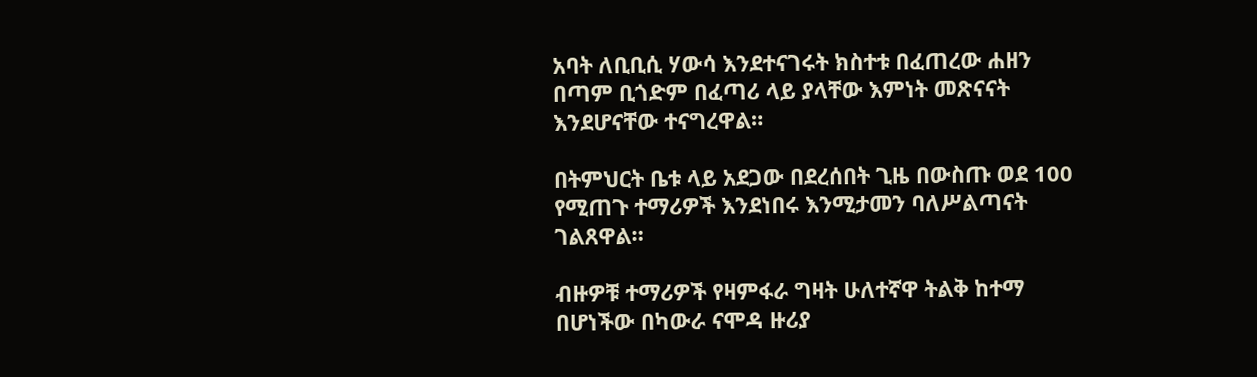አባት ለቢቢሲ ሃውሳ እንደተናገሩት ክስተቱ በፈጠረው ሐዘን በጣም ቢጎድም በፈጣሪ ላይ ያላቸው እምነት መጽናናት እንደሆናቸው ተናግረዋል።

በትምህርት ቤቱ ላይ አደጋው በደረሰበት ጊዜ በውስጡ ወደ 100 የሚጠጉ ተማሪዎች እንደነበሩ እንሚታመን ባለሥልጣናት ገልጸዋል።

ብዙዎቹ ተማሪዎች የዛምፋራ ግዛት ሁለተኛዋ ትልቅ ከተማ በሆነችው በካውራ ናሞዳ ዙሪያ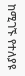ከሚገኙ የተለያዩ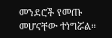መንደሮች የመጡ መሆናቸው ተነግሯል።